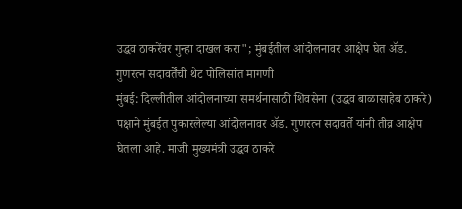उद्धव ठाकरेंवर गुन्हा दाखल करा"; मुंबईतील आंदोलनावर आक्षेप घेत ॲड. गुणरत्न सदावर्तेंची थेट पोलिसांत मागणी
मुंबई: दिल्लीतील आंदोलनाच्या समर्थनासाठी शिवसेना (उद्धव बाळासाहेब ठाकरे) पक्षाने मुंबईत पुकारलेल्या आंदोलनावर ॲड. गुणरत्न सदावर्ते यांनी तीव्र आक्षेप घेतला आहे. माजी मुख्यमंत्री उद्धव ठाकरे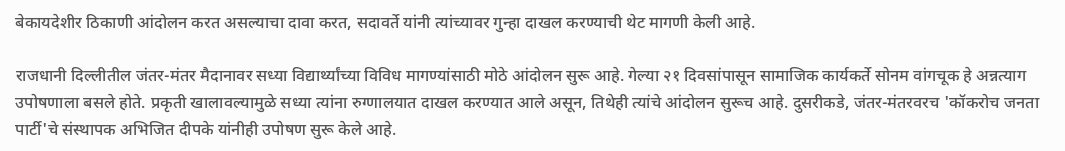बेकायदेशीर ठिकाणी आंदोलन करत असल्याचा दावा करत, सदावर्ते यांनी त्यांच्यावर गुन्हा दाखल करण्याची थेट मागणी केली आहे.

राजधानी दिल्लीतील जंतर-मंतर मैदानावर सध्या विद्यार्थ्यांच्या विविध मागण्यांसाठी मोठे आंदोलन सुरू आहे. गेल्या २१ दिवसांपासून सामाजिक कार्यकर्ते सोनम वांगचूक हे अन्नत्याग उपोषणाला बसले होते. प्रकृती खालावल्यामुळे सध्या त्यांना रुग्णालयात दाखल करण्यात आले असून, तिथेही त्यांचे आंदोलन सुरूच आहे. दुसरीकडे, जंतर-मंतरवरच 'कॉकरोच जनता पार्टी'चे संस्थापक अभिजित दीपके यांनीही उपोषण सुरू केले आहे.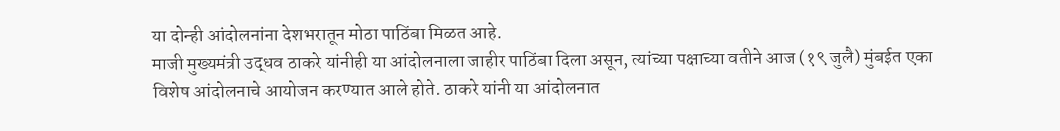या दोन्ही आंदोलनांना देशभरातून मोठा पाठिंबा मिळत आहे.
माजी मुख्यमंत्री उद्धव ठाकरे यांनीही या आंदोलनाला जाहीर पाठिंबा दिला असून, त्यांच्या पक्षाच्या वतीने आज (१९ जुलै) मुंबईत एका विशेष आंदोलनाचे आयोजन करण्यात आले होते. ठाकरे यांनी या आंदोलनात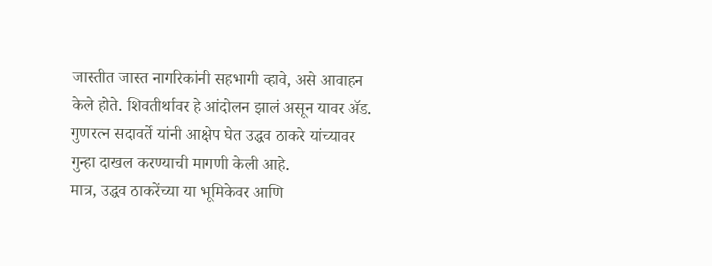जास्तीत जास्त नागरिकांनी सहभागी व्हावे, असे आवाहन केले होते. शिवतीर्थावर हे आंदोलन झालं असून यावर ॲड. गुणरत्न सदावर्ते यांनी आक्षेप घेत उद्धव ठाकरे यांच्यावर गुन्हा दाखल करण्याची मागणी केली आहे.
मात्र, उद्धव ठाकरेंच्या या भूमिकेवर आणि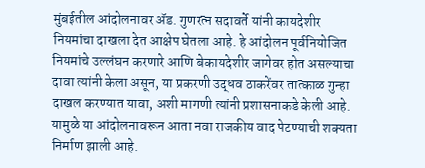मुंबईतील आंदोलनावर ॲड. गुणरत्न सदावर्ते यांनी कायदेशीर नियमांचा दाखला देत आक्षेप घेतला आहे. हे आंदोलन पूर्वनियोजित नियमांचे उल्लंघन करणारे आणि बेकायदेशीर जागेवर होत असल्याचा दावा त्यांनी केला असून, या प्रकरणी उद्धव ठाकरेंवर तात्काळ गुन्हा दाखल करण्यात यावा, अशी मागणी त्यांनी प्रशासनाकडे केली आहे. यामुळे या आंदोलनावरून आता नवा राजकीय वाद पेटण्याची शक्यता निर्माण झाली आहे.